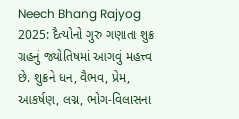Neech Bhang Rajyog 2025: દૈત્યોનો ગુરુ ગણાતા શુક્ર ગ્રહનું જ્યોતિષમાં આગવું મહત્ત્વ છે. શુક્રને ધન, વૈભવ, પ્રેમ, આકર્ષણ, લગ્ન, ભોગ-વિલાસના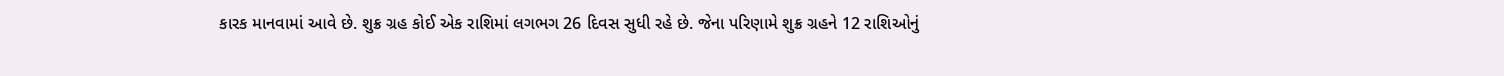કારક માનવામાં આવે છે. શુક્ર ગ્રહ કોઈ એક રાશિમાં લગભગ 26 દિવસ સુધી રહે છે. જેના પરિણામે શુક્ર ગ્રહને 12 રાશિઓનું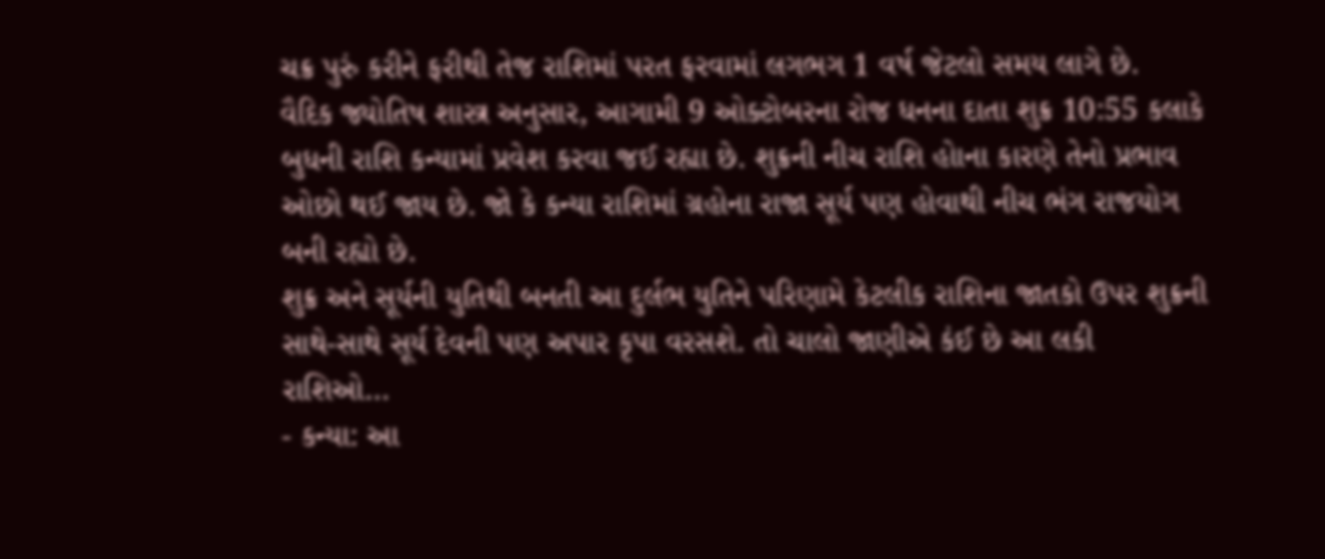ચક્ર પુરું કરીને ફરીથી તેજ રાશિમાં પરત ફરવામાં લગભગ 1 વર્ષ જેટલો સમય લાગે છે.
વૈદિક જ્યોતિષ શાસ્ત્ર અનુસાર, આગામી 9 ઓક્ટોબરના રોજ ધનના દાતા શુક્ર 10:55 કલાકે બુધની રાશિ કન્યામાં પ્રવેશ કરવા જઈ રહ્યા છે. શુક્રની નીચ રાશિ હોાના કારણે તેનો પ્રભાવ ઓછો થઈ જાય છે. જો કે કન્યા રાશિમાં ગ્રહોના રાજા સૂર્ય પણ હોવાથી નીચ ભંગ રાજયોગ બની રહ્યો છે.
શુક્ર અને સૂર્યની યુતિથી બનતી આ દુર્લભ યુતિને પરિણામે કેટલીક રાશિના જાતકો ઉપર શુક્રની સાથે-સાથે સૂર્ય દેવની પણ અપાર કૃપા વરસશે. તો ચાલો જાણીએ કંઈ છે આ લકી રાશિઓ…
- કન્યા: આ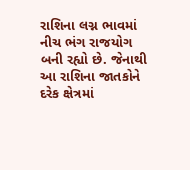રાશિના લગ્ન ભાવમાં નીચ ભંગ રાજયોગ બની રહ્યો છે. જેનાથી આ રાશિના જાતકોને દરેક ક્ષેત્રમાં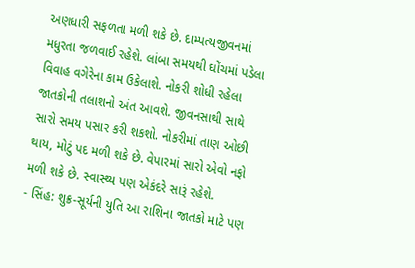અણધારી સફળતા મળી શકે છે. દામ્પત્યજીવનમાં મધુરતા જળવાઈ રહેશે. લાંબા સમયથી ઘોંચમાં પડેલા વિવાહ વગેરેના કામ ઉકેલાશે. નોકરી શોધી રહેલા જાતકોની તલાશનો અંત આવશે. જીવનસાથી સાથે સારો સમય પસાર કરી શકશો. નોકરીમાં તાણ ઓછી થાય, મોટું પદ મળી શકે છે. વેપારમાં સારો એવો નફો મળી શકે છે. સ્વાસ્થ્ય પણ એકંદરે સારૂં રહેશે.
- સિંહ: શુક્ર-સૂર્યની યુતિ આ રાશિના જાતકો માટે પણ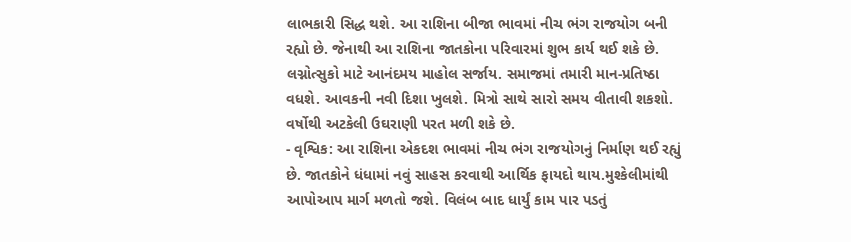લાભકારી સિદ્ધ થશે. આ રાશિના બીજા ભાવમાં નીચ ભંગ રાજયોગ બની રહ્યો છે. જેનાથી આ રાશિના જાતકોના પરિવારમાં શુભ કાર્ય થઈ શકે છે. લગ્નોત્સુકો માટે આનંદમય માહોલ સર્જાય. સમાજમાં તમારી માન-પ્રતિષ્ઠા વધશે. આવકની નવી દિશા ખુલશે. મિત્રો સાથે સારો સમય વીતાવી શકશો. વર્ષોથી અટકેલી ઉઘરાણી પરત મળી શકે છે.
- વૃશ્વિક: આ રાશિના એકદશ ભાવમાં નીચ ભંગ રાજયોગનું નિર્માણ થઈ રહ્યું છે. જાતકોને ધંધામાં નવું સાહસ કરવાથી આર્થિક ફાયદો થાય.મુશ્કેલીમાંથી આપોઆપ માર્ગ મળતો જશે. વિલંબ બાદ ધાર્યું કામ પાર પડતું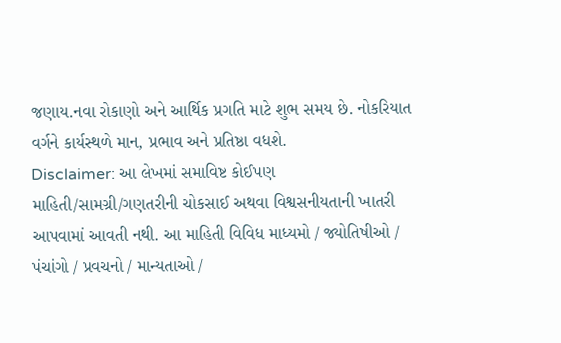જણાય.નવા રોકાણો અને આર્થિક પ્રગતિ માટે શુભ સમય છે. નોકરિયાત વર્ગને કાર્યસ્થળે માન, પ્રભાવ અને પ્રતિષ્ઠા વધશે.
Disclaimer: આ લેખમાં સમાવિષ્ટ કોઈપણ માહિતી/સામગ્રી/ગણતરીની ચોકસાઈ અથવા વિશ્વસનીયતાની ખાતરી આપવામાં આવતી નથી. આ માહિતી વિવિધ માધ્યમો / જ્યોતિષીઓ / પંચાંગો / પ્રવચનો / માન્યતાઓ /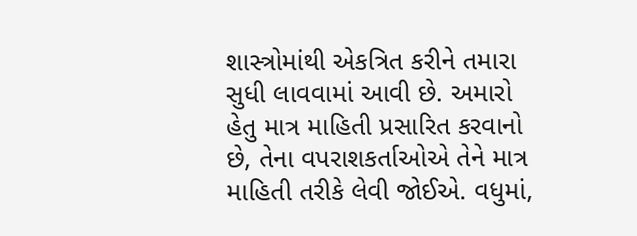શાસ્ત્રોમાંથી એકત્રિત કરીને તમારા સુધી લાવવામાં આવી છે. અમારો હેતુ માત્ર માહિતી પ્રસારિત કરવાનો છે, તેના વપરાશકર્તાઓએ તેને માત્ર માહિતી તરીકે લેવી જોઈએ. વધુમાં,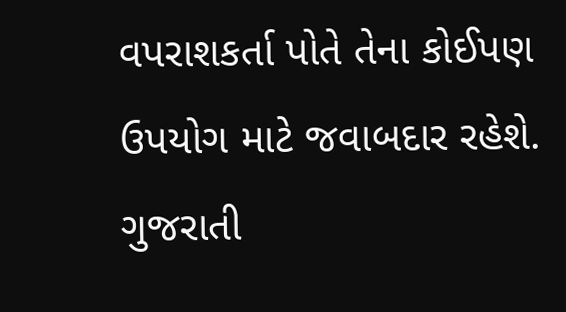વપરાશકર્તા પોતે તેના કોઈપણ ઉપયોગ માટે જવાબદાર રહેશે. ગુજરાતી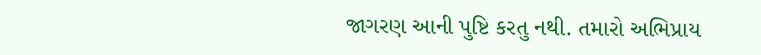જાગરણ આની પુષ્ટિ કરતુ નથી. તમારો અભિપ્રાય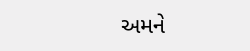અમને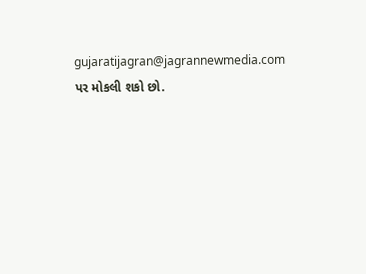gujaratijagran@jagrannewmedia.com પર મોકલી શકો છો.